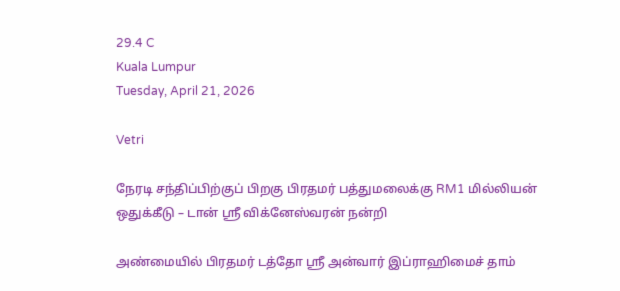29.4 C
Kuala Lumpur
Tuesday, April 21, 2026

Vetri

நேரடி சந்திப்பிற்குப் பிறகு பிரதமர் பத்துமலைக்கு RM1 மில்லியன் ஒதுக்கீடு – டான் ஸ்ரீ விக்னேஸ்வரன் நன்றி

அண்மையில் பிரதமர் டத்தோ ஶ்ரீ அன்வார் இப்ராஹிமைச் தாம்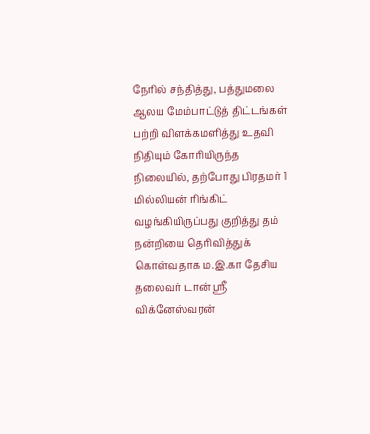நேரில் சந்தித்து, பத்துமலை ஆலய மேம்பாட்டுத் திட்டங்கள் பற்றி விளக்கமளித்து உதவி நிதியும் கோரியிருந்த நிலையில், தற்போது பிரதமர் 1 மில்லியன் ரிங்கிட் வழங்கியிருப்பது குறித்து தம் நன்றியை தெரிவித்துக் கொள்வதாக ம.இ.கா தேசிய தலைவர் டான் ஶ்ரீ விக்னேஸ்வரன்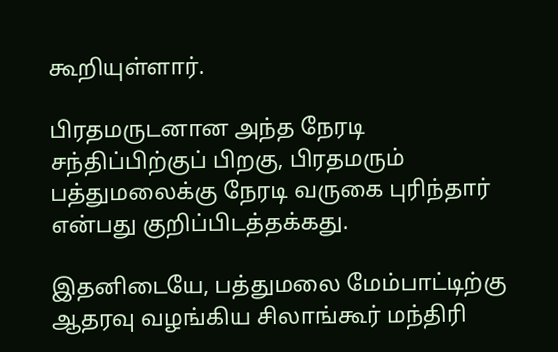கூறியுள்ளார்.

பிரதமருடனான அந்த நேரடி சந்திப்பிற்குப் பிறகு, பிரதமரும் பத்துமலைக்கு நேரடி வருகை புரிந்தார் என்பது குறிப்பிடத்தக்கது.

இதனிடையே, பத்துமலை மேம்பாட்டிற்கு ஆதரவு வழங்கிய சிலாங்கூர் மந்திரி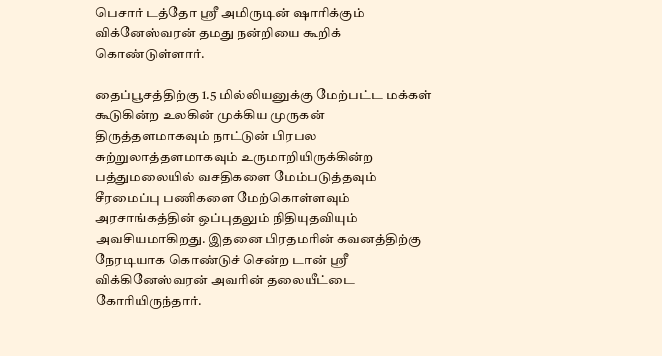பெசார் டத்தோ ஸ்ரீ அமிருடின் ஷாரிக்கும் விக்னேஸ்வரன் தமது நன்றியை கூறிக் கொண்டுள்ளார்.

தைப்பூசத்திற்கு 1.5 மில்லியனுக்கு மேற்பட்ட மக்கள் கூடுகின்ற உலகின் முக்கிய முருகன் திருத்தளமாகவும் நாட்டுன் பிரபல சுற்றுலாத்தளமாகவும் உருமாறியிருக்கின்ற பத்துமலையில் வசதிகளை மேம்படுத்தவும் சீரமைப்பு பணிகளை மேற்கொள்ளவும் அரசாங்கத்தின் ஒப்புதலும் நிதியுதவியும் அவசியமாகிறது. இதனை பிரதமரின் கவனத்திற்கு நேரடியாக கொண்டுச் சென்ற டான் ஶ்ரீ விக்கினேஸ்வரன் அவரின் தலையீட்டை கோரியிருந்தார்.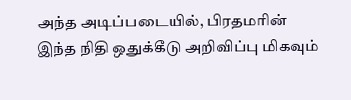அந்த அடிப்படையில், பிரதமரின் இந்த நிதி ஒதுக்கீடு அறிவிப்பு மிகவும்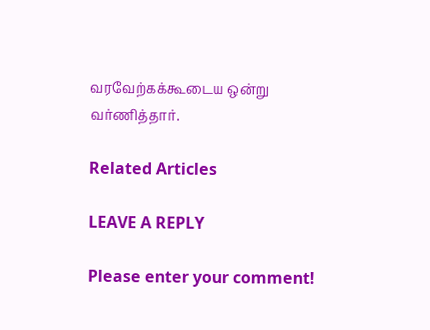வரவேற்கக்கூடைய ஒன்று வர்ணித்தார்.

Related Articles

LEAVE A REPLY

Please enter your comment!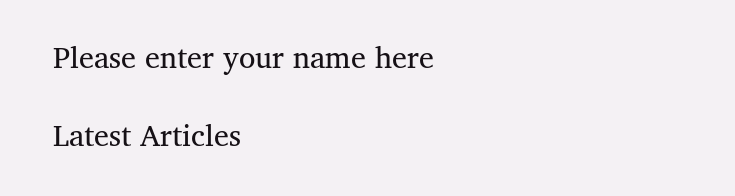Please enter your name here

Latest Articles